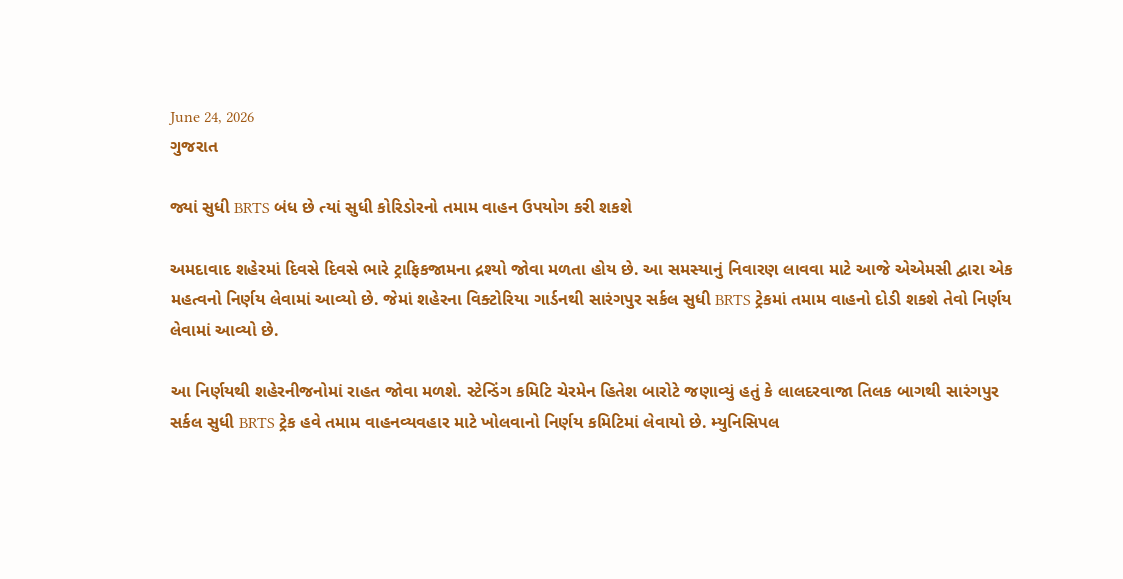June 24, 2026
ગુજરાત

જ્યાં સુધી BRTS બંધ છે ત્યાં સુધી કોરિડોરનો તમામ વાહન ઉપયોગ કરી શકશે

અમદાવાદ શહેરમાં દિવસે દિવસે ભારે ટ્રાફિકજામના દ્રશ્યો જોવા મળતા હોય છે. આ સમસ્યાનું નિવારણ લાવવા માટે આજે એએમસી દ્વારા એક મહત્વનો નિર્ણય લેવામાં આવ્યો છે. જેમાં શહેરના વિક્ટોરિયા ગાર્ડનથી સારંગપુર સર્કલ સુધી BRTS ટ્રેકમાં તમામ વાહનો દોડી શકશે તેવો નિર્ણય લેવામાં આવ્યો છે.

આ નિર્ણયથી શહેરનીજનોમાં રાહત જોવા મળશે. સ્ટેન્ડિંગ કમિટિ ચેરમેન હિતેશ બારોટે જણાવ્યું હતું કે લાલદરવાજા તિલક બાગથી સારંગપુર સર્કલ સુધી BRTS ટ્રેક હવે તમામ વાહનવ્યવહાર માટે ખોલવાનો નિર્ણય કમિટિમાં લેવાયો છે. મ્યુનિસિપલ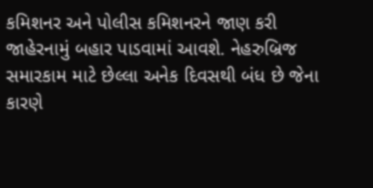કમિશનર અને પોલીસ કમિશનરને જાણ કરી જાહેરનામું બહાર પાડવામાં આવશે. નેહરુબ્રિજ સમારકામ માટે છેલ્લા અનેક દિવસથી બંધ છે જેના કારણે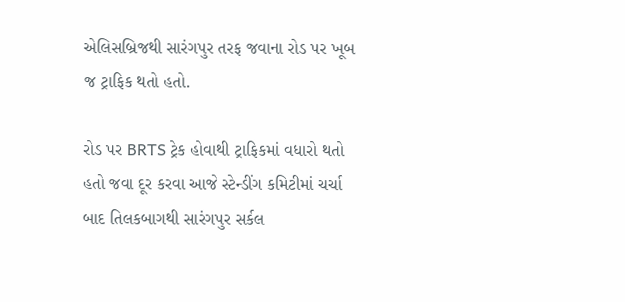એલિસબ્રિજથી સારંગપુર તરફ જવાના રોડ પર ખૂબ જ ટ્રાફિક થતો હતો.

રોડ પર BRTS ટ્રેક હોવાથી ટ્રાફિકમાં વધારો થતો હતો જવા દૂર કરવા આજે સ્ટેન્ડીંગ કમિટીમાં ચર્ચા બાદ તિલકબાગથી સારંગપુર સર્કલ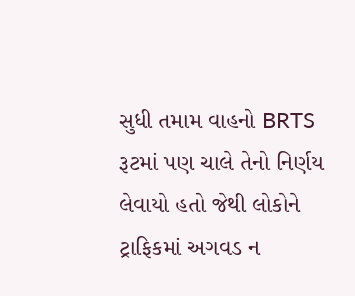સુધી તમામ વાહનો BRTS રૂટમાં પણ ચાલે તેનો નિર્ણય લેવાયો હતો જેથી લોકોને ટ્રાફિકમાં અગવડ ન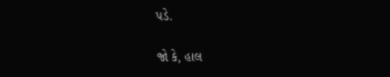પડે.

જો કે, હાલ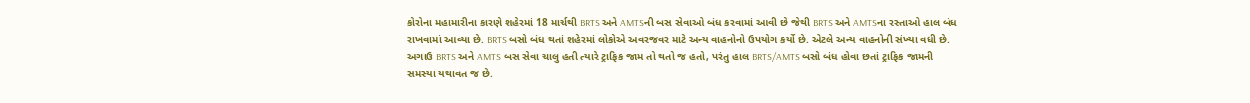કોરોના મહામારીના કારણે શહેરમાં 18 માર્ચથી BRTS અને AMTSની બસ સેવાઓ બંધ કરવામાં આવી છે જેથી BRTS અને AMTSના રસ્તાઓ હાલ બંધ રાખવામાં આવ્યા છે. BRTS બસો બંધ થતાં શહેરમાં લોકોએ અવરજવર માટે અન્ય વાહનોનો ઉપયોગ કર્યો છે. એટલે અન્ય વાહનોની સંખ્યા વધી છે. અગાઉ BRTS અને AMTS બસ સેવા ચાલુ હતી ત્યારે ટ્રાફિક જામ તો થતો જ હતો, પરંતુ હાલ BRTS/AMTS બસો બંધ હોવા છતાં ટ્રાફિક જામની સમસ્યા યથાવત જ છે.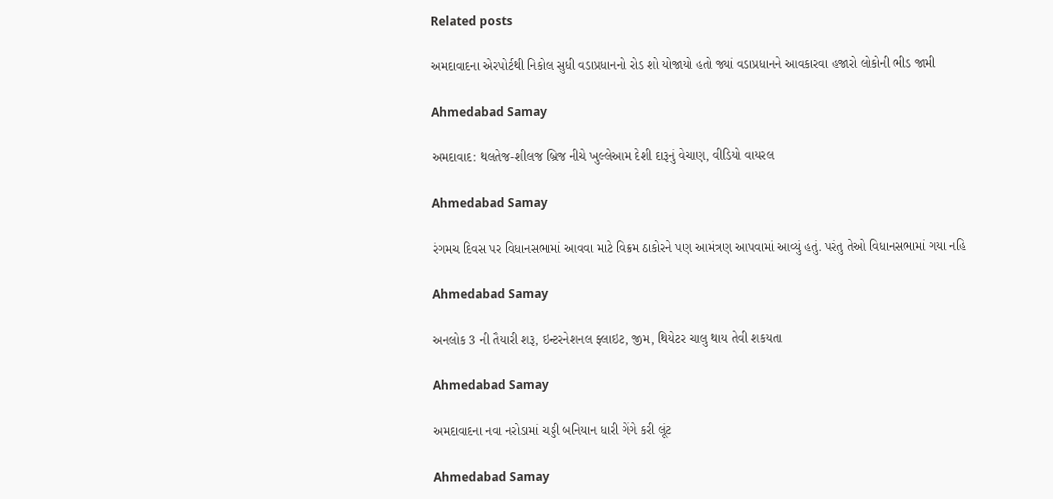Related posts

અમદાવાદના એરપોર્ટથી નિકોલ સુધી વડાપ્રધાનનો રોડ શો યોજાયો હતો જ્યાં વડાપ્રધાનને આવકારવા હજારો લોકોની ભીડ જામી

Ahmedabad Samay

અમદાવાદ: થલતેજ-શીલજ બ્રિજ નીચે ખુલ્લેઆમ દેશી દારૂનું વેચાણ, વીડિયો વાયરલ

Ahmedabad Samay

રંગમચ દિવસ પર વિધાનસભામાં આવવા માટે વિક્રમ ઠાકોરને પણ આમંત્રણ આપવામાં આવ્યું હતું. પરંતુ તેઓ વિધાનસભામાં ગયા નહિ

Ahmedabad Samay

અનલોક 3 ની તૈયારી શરૂ, ઇન્ટરનેશનલ ફ્લાઇટ, જીમ, થિયેટર ચાલુ થાય તેવી શકયતા

Ahmedabad Samay

અમદાવાદના નવા નરોડામાં ચડ્ડી બનિયાન ધારી ગેંગે કરી લૂંટ

Ahmedabad Samay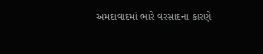અમદાવાદમાં ભારે વરસાદના કારણે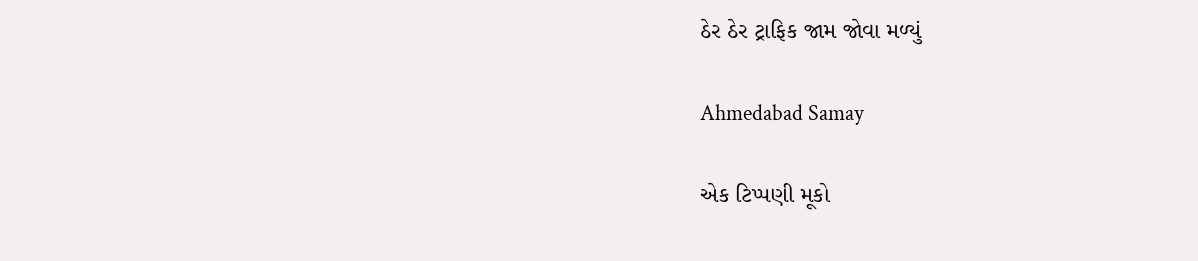ઠેર ઠેર ટ્રાફિક જામ જોવા મળ્યું

Ahmedabad Samay

એક ટિપ્પણી મૂકો